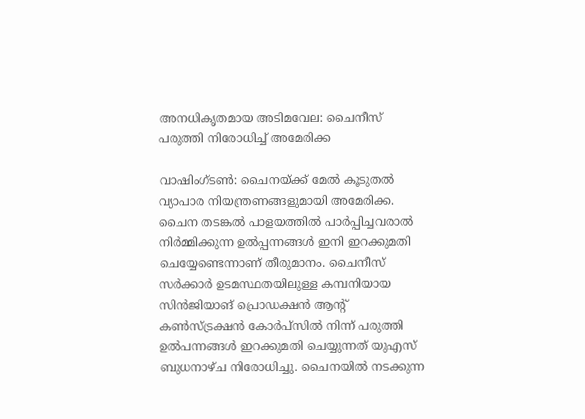അനധികൃതമായ അടിമവേല: ചൈനീസ് പരുത്തി നിരോധിച്ച് അമേരിക്ക

വാഷിംഗ്ടണ്‍: ചൈനയ്ക്ക് മേല്‍ കൂടുതല്‍ വ്യാപാര നിയന്ത്രണങ്ങളുമായി അമേരിക്ക. ചൈന തടങ്കല്‍ പാളയത്തില്‍ പാര്‍പ്പിച്ചവരാല്‍ നിര്‍മ്മിക്കുന്ന ഉല്‍പ്പന്നങ്ങള്‍ ഇനി ഇറക്കുമതി ചെയ്യേണ്ടെന്നാണ് തീരുമാനം. ചൈനീസ് സര്‍ക്കാര്‍ ഉടമസ്ഥതയിലുള്ള കമ്പനിയായ സിന്‍ജിയാങ് പ്രൊഡക്ഷന്‍ ആന്റ് കണ്‍സ്ട്രക്ഷന്‍ കോര്‍പ്‌സില്‍ നിന്ന് പരുത്തി ഉല്‍പന്നങ്ങള്‍ ഇറക്കുമതി ചെയ്യുന്നത് യുഎസ് ബുധനാഴ്ച നിരോധിച്ചു. ചൈനയില്‍ നടക്കുന്ന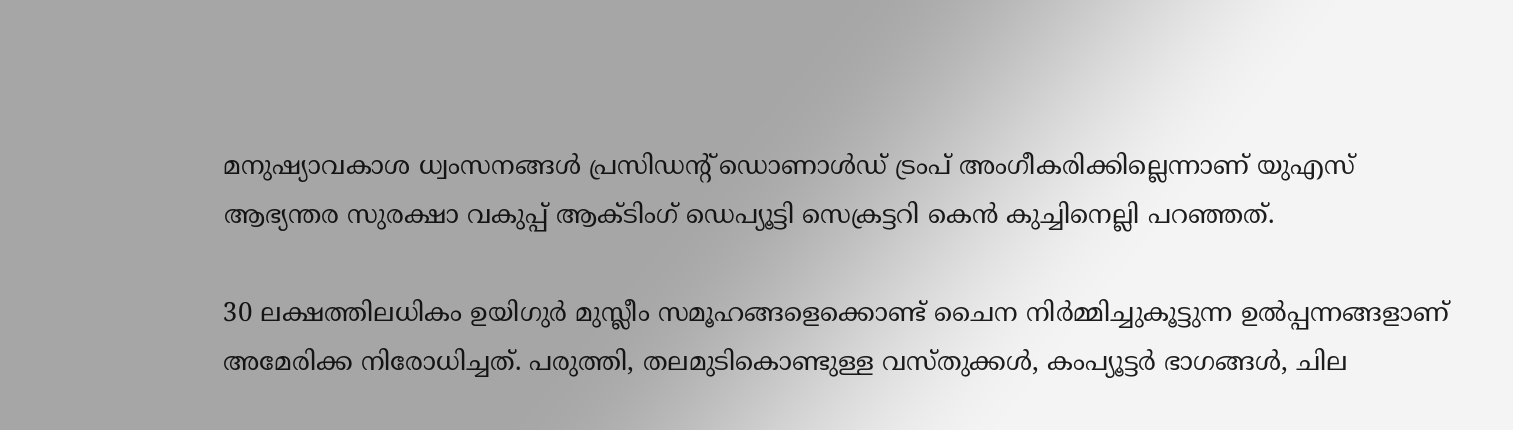മനുഷ്യാവകാശ ധ്വംസനങ്ങള്‍ പ്രസിഡന്റ് ഡൊണാള്‍ഡ് ട്രംപ് അംഗീകരിക്കില്ലെന്നാണ് യുഎസ് ആഭ്യന്തര സുരക്ഷാ വകുപ്പ് ആക്ടിംഗ് ഡെപ്യൂട്ടി സെക്രട്ടറി കെന്‍ കുച്ചിനെല്ലി പറഞ്ഞത്.

30 ലക്ഷത്തിലധികം ഉയിഗുര്‍ മുസ്ലീം സമൂഹങ്ങളെക്കൊണ്ട് ചൈന നിര്‍മ്മിച്ചുകൂട്ടുന്ന ഉല്‍പ്പന്നങ്ങളാണ് അമേരിക്ക നിരോധിച്ചത്. പരുത്തി, തലമുടികൊണ്ടുള്ള വസ്തുക്കള്‍, കംപ്യൂട്ടര്‍ ഭാഗങ്ങള്‍, ചില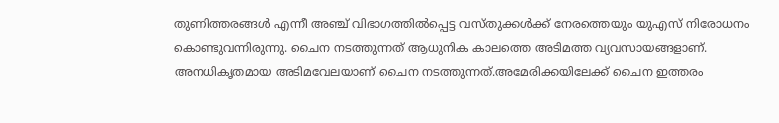തുണിത്തരങ്ങള്‍ എന്നീ അഞ്ച് വിഭാഗത്തില്‍പ്പെട്ട വസ്തുക്കള്‍ക്ക് നേരത്തെയും യുഎസ് നിരോധനം കൊണ്ടുവന്നിരുന്നു. ചൈന നടത്തുന്നത് ആധുനിക കാലത്തെ അടിമത്ത വ്യവസായങ്ങളാണ്. അനധികൃതമായ അടിമവേലയാണ് ചൈന നടത്തുന്നത്.അമേരിക്കയിലേക്ക് ചൈന ഇത്തരം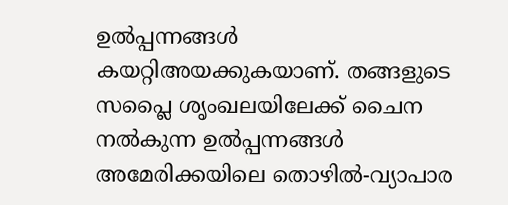ഉല്‍പ്പന്നങ്ങള്‍ കയറ്റിഅയക്കുകയാണ്. തങ്ങളുടെ സപ്ലൈ ശൃംഖലയിലേക്ക് ചൈന നല്‍കുന്ന ഉല്‍പ്പന്നങ്ങള്‍ അമേരിക്കയിലെ തൊഴില്‍-വ്യാപാര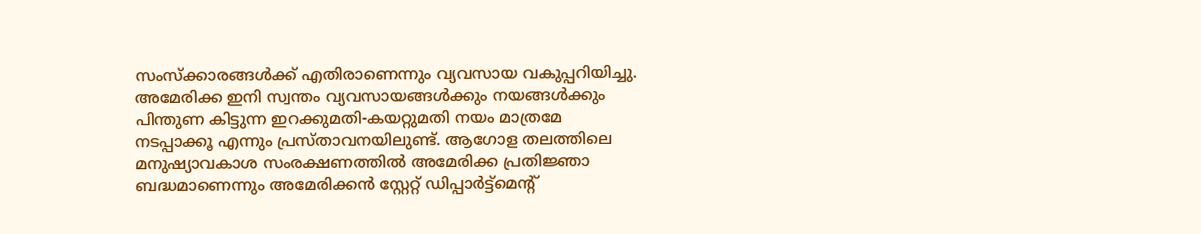സംസ്‌ക്കാരങ്ങള്‍ക്ക് എതിരാണെന്നും വ്യവസായ വകുപ്പറിയിച്ചു. അമേരിക്ക ഇനി സ്വന്തം വ്യവസായങ്ങള്‍ക്കും നയങ്ങള്‍ക്കും പിന്തുണ കിട്ടുന്ന ഇറക്കുമതി-കയറ്റുമതി നയം മാത്രമേ നടപ്പാക്കൂ എന്നും പ്രസ്താവനയിലുണ്ട്. ആഗോള തലത്തിലെ മനുഷ്യാവകാശ സംരക്ഷണത്തില്‍ അമേരിക്ക പ്രതിജ്ഞാ ബദ്ധമാണെന്നും അമേരിക്കന്‍ സ്റ്റേറ്റ് ഡിപ്പാര്‍ട്ട്മെന്റ്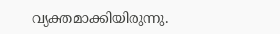വ്യക്തമാക്കിയിരുന്നു.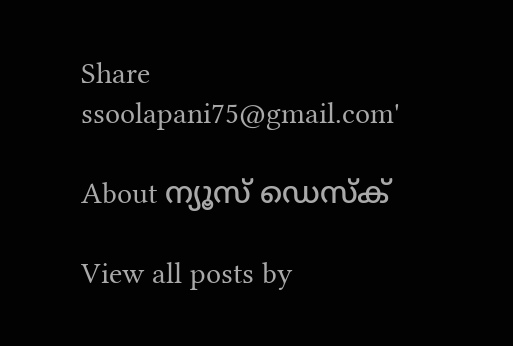Share
ssoolapani75@gmail.com'

About ന്യൂസ് ഡെസ്ക്

View all posts by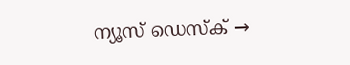ന്യൂസ് ഡെസ്ക് →